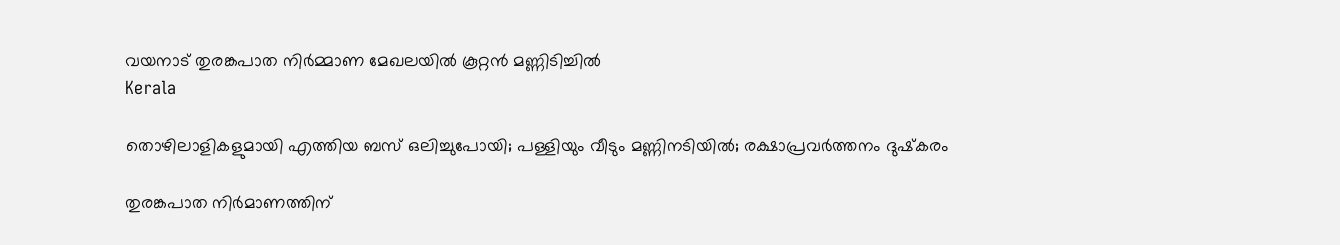വയനാട് തുരങ്കപാത നിര്‍മ്മാണ മേഖലയില്‍ കൂറ്റന്‍ മണ്ണിടിച്ചില്‍
Kerala

തൊഴിലാളികളുമായി എത്തിയ ബസ് ഒലിച്ചുപോയി; പള്ളിയും വീടും മണ്ണിനടിയില്‍; രക്ഷാപ്രവര്‍ത്തനം ദുഷ്‌കരം

തുരങ്കപാത നിര്‍മാണത്തിന്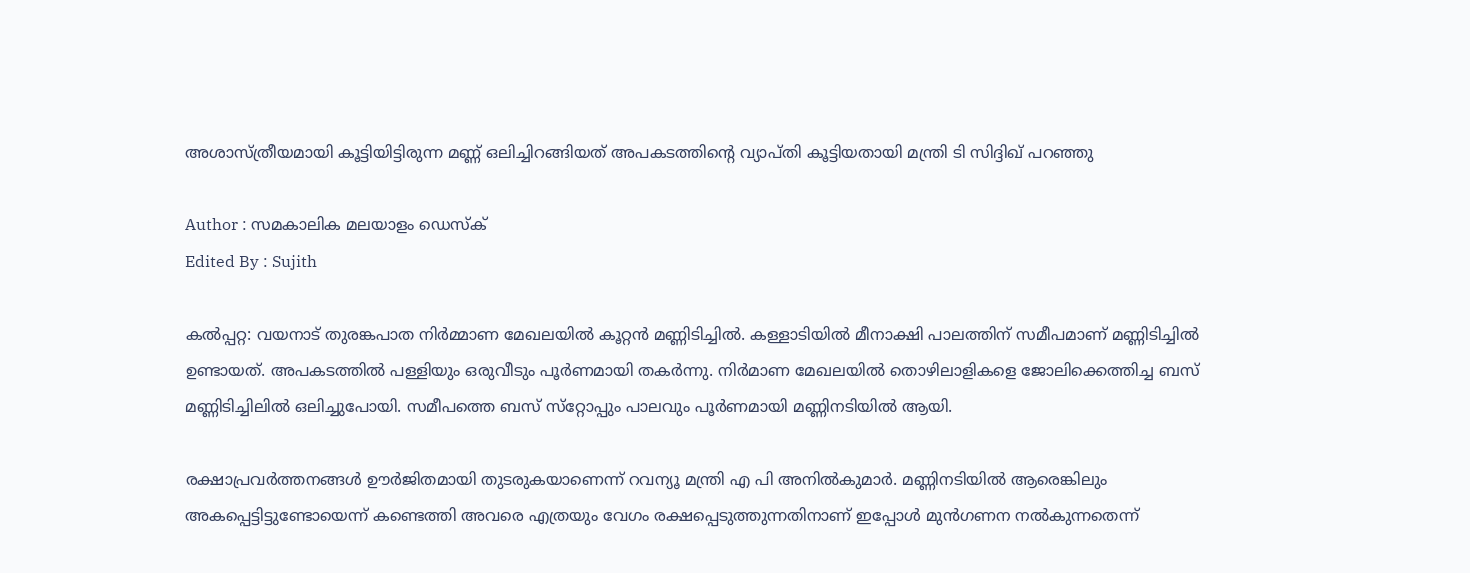അശാസ്ത്രീയമായി കൂട്ടിയിട്ടിരുന്ന മണ്ണ് ഒലിച്ചിറങ്ങിയത് അപകടത്തിന്റെ വ്യാപ്തി കൂട്ടിയതായി മന്ത്രി ടി സിദ്ദിഖ് പറഞ്ഞു

Author : സമകാലിക മലയാളം ഡെസ്ക്
Edited By : Sujith

കല്‍പ്പറ്റ: വയനാട് തുരങ്കപാത നിര്‍മ്മാണ മേഖലയില്‍ കൂറ്റന്‍ മണ്ണിടിച്ചില്‍. കള്ളാടിയില്‍ മീനാക്ഷി പാലത്തിന് സമീപമാണ് മണ്ണിടിച്ചില്‍ ഉണ്ടായത്. അപകടത്തില്‍ പള്ളിയും ഒരുവീടും പൂര്‍ണമായി തകര്‍ന്നു. നിര്‍മാണ മേഖലയില്‍ തൊഴിലാളികളെ ജോലിക്കെത്തിച്ച ബസ് മണ്ണിടിച്ചിലില്‍ ഒലിച്ചുപോയി. സമീപത്തെ ബസ് സ്‌റ്റോപ്പും പാലവും പൂര്‍ണമായി മണ്ണിനടിയില്‍ ആയി.

രക്ഷാപ്രവർത്തനങ്ങൾ ഊർജിതമായി തുടരുകയാണെന്ന് റവന്യൂ മന്ത്രി എ പി അനിൽകുമാർ. മണ്ണിനടിയിൽ ആരെങ്കിലും അകപ്പെട്ടിട്ടുണ്ടോയെന്ന് കണ്ടെത്തി അവരെ എത്രയും വേഗം രക്ഷപ്പെടുത്തുന്നതിനാണ് ഇപ്പോൾ മുൻഗണന നൽകുന്നതെന്ന്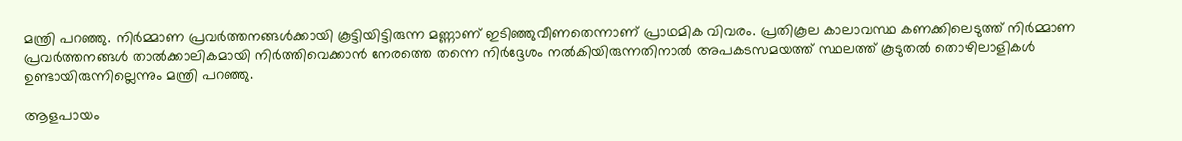മന്ത്രി പറഞ്ഞു. നിർമ്മാണ പ്രവർത്തനങ്ങൾക്കായി കൂട്ടിയിട്ടിരുന്ന മണ്ണാണ് ഇടിഞ്ഞുവീണതെന്നാണ് പ്രാഥമിക വിവരം. പ്രതികൂല കാലാവസ്ഥ കണക്കിലെടുത്ത് നിർമ്മാണ പ്രവർത്തനങ്ങൾ താൽക്കാലികമായി നിർത്തിവെക്കാൻ നേരത്തെ തന്നെ നിർദ്ദേശം നൽകിയിരുന്നതിനാൽ അപകടസമയത്ത് സ്ഥലത്ത് കൂടുതൽ തൊഴിലാളികൾ ഉണ്ടായിരുന്നില്ലെന്നും മന്ത്രി പറഞ്ഞു.

ആളപായം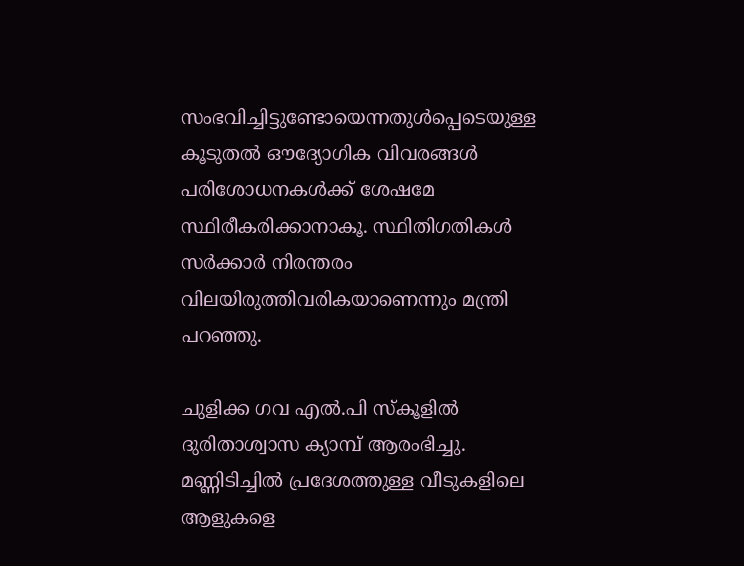സംഭവിച്ചിട്ടുണ്ടോയെന്നതുൾപ്പെടെയുള്ള കൂടുതൽ ഔദ്യോഗിക വിവരങ്ങൾ പരിശോധനകൾക്ക് ശേഷമേ സ്ഥിരീകരിക്കാനാകൂ. സ്ഥിതിഗതികൾ സർക്കാർ നിരന്തരം വിലയിരുത്തിവരികയാണെന്നും മന്ത്രി പറഞ്ഞു.

ചുളിക്ക ഗവ എൽ.പി സ്കൂളിൽ ദുരിതാശ്വാസ ക്യാമ്പ് ആരംഭിച്ചു. മണ്ണിടിച്ചിൽ പ്രദേശത്തുള്ള വീടുകളിലെ ആളുകളെ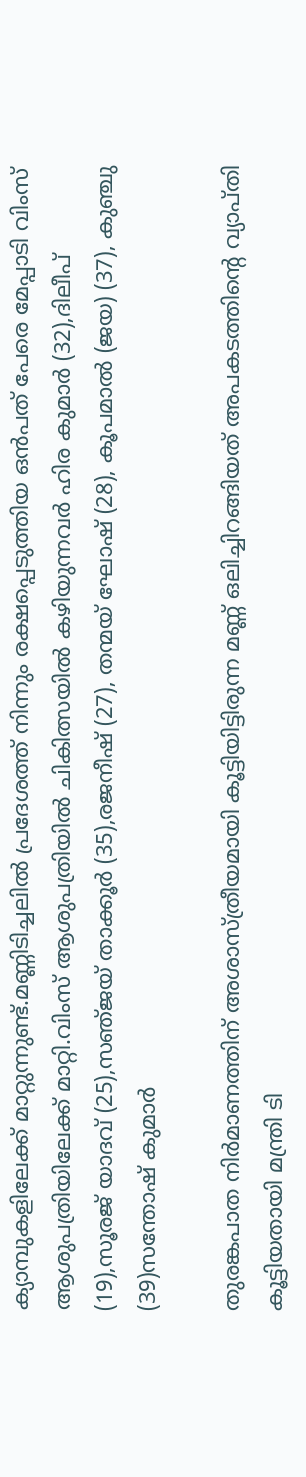ക്യാമ്പുകളിലേക്ക് മാറ്റുന്നുണ്ട്.മണ്ണിടിച്ചലിൽ പ്രദേശത്ത് നിന്നും രക്ഷപ്പെടുത്തിയ ഒൻപത് പേരെ മേപ്പാടി വിംസ് ആശുപത്രിയിലേക്ക് മാറ്റി.വിംസ് ആശുപത്രിയിൽ ചികിത്സയിൽ കഴിയുന്നവർ ഹിര കുമാർ (32),ദിലീപ് (19),സൂരജ് യാദവ് (25),സഞ്‌ജയ് താക്കൂർ (35),രജനീഷ് (27), തന്മയ് ഘോഷ് (28), കൂപമാൽ (ജയ) (37), കുഞ്ചു (39)സന്തോഷ് കുമാർ

തുരങ്കപാത നിര്‍മാണത്തിന് അശാസ്ത്രീയമായി കൂട്ടിയിട്ടിരുന്ന മണ്ണ് ഒലിച്ചിറങ്ങിയത് അപകടത്തിന്റെ വ്യാപ്തി കൂട്ടിയതായി മന്ത്രി ടി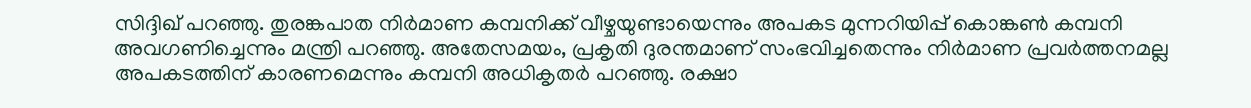സിദ്ദിഖ് പറഞ്ഞു. തുരങ്കപാത നിര്‍മാണ കമ്പനിക്ക് വീഴ്ചയുണ്ടായെന്നും അപകട മുന്നറിയിപ്പ് കൊങ്കണ്‍ കമ്പനി അവഗണിച്ചെന്നും മന്ത്രി പറഞ്ഞു. അതേസമയം, പ്രകൃതി ദുരന്തമാണ് സംഭവിച്ചതെന്നും നിര്‍മാണ പ്രവര്‍ത്തനമല്ല അപകടത്തിന് കാരണമെന്നും കമ്പനി അധികൃതര്‍ പറഞ്ഞു. രക്ഷാ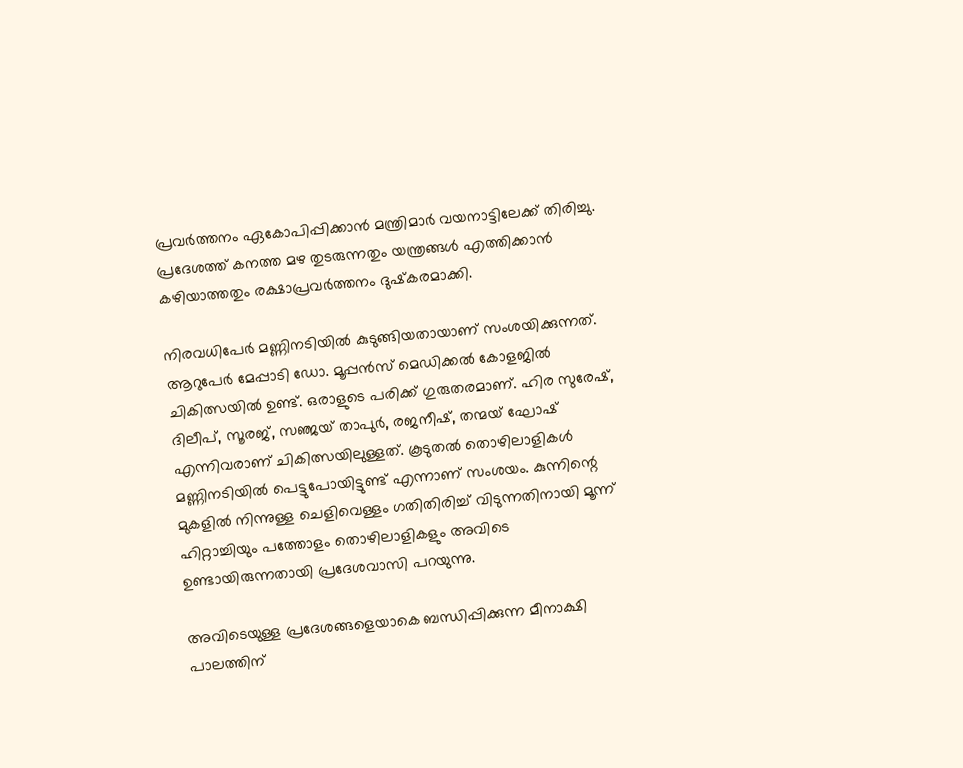പ്രവര്‍ത്തനം ഏകോപിപ്പിക്കാന്‍ മന്ത്രിമാര്‍ വയനാട്ടിലേക്ക് തിരിച്ചു. പ്രദേശത്ത് കനത്ത മഴ തുടരുന്നതും യന്ത്രങ്ങള്‍ എത്തിക്കാന്‍ കഴിയാത്തതും രക്ഷാപ്രവര്‍ത്തനം ദുഷ്‌കരമാക്കി.

നിരവധിപേര്‍ മണ്ണിനടിയില്‍ കുടുങ്ങിയതായാണ് സംശയിക്കുന്നത്. ആറുപേര്‍ മേപ്പാടി ഡോ. മൂപ്പന്‍സ് മെഡിക്കല്‍ കോളജില്‍ ചികിത്സയില്‍ ഉണ്ട്. ഒരാളുടെ പരിക്ക് ഗുരുതരമാണ്. ഹിര സുരേഷ്, ദിലീപ്, സൂരജ്, സഞ്ജയ് താപുര്‍, രജനീഷ്, തന്മയ് ഘോഷ് എന്നിവരാണ് ചികിത്സയിലുള്ളത്. കൂടുതല്‍ തൊഴിലാളികള്‍ മണ്ണിനടിയില്‍ പെട്ടുപോയിട്ടുണ്ട് എന്നാണ് സംശയം. കുന്നിന്റെ മുകളില്‍ നിന്നുള്ള ചെളിവെള്ളം ഗതിതിരിച്ച് വിടുന്നതിനായി മൂന്ന് ഹിറ്റാച്ചിയും പത്തോളം തൊഴിലാളികളും അവിടെ ഉണ്ടായിരുന്നതായി പ്രദേശവാസി പറയുന്നു.

അവിടെയുള്ള പ്രദേശങ്ങളെയാകെ ബന്ധിപ്പിക്കുന്ന മീനാക്ഷി പാലത്തിന്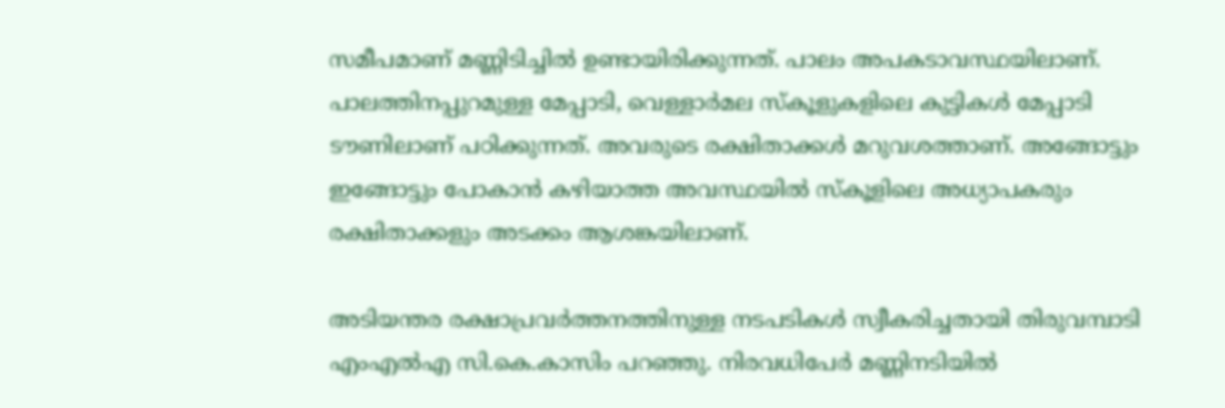സമീപമാണ് മണ്ണിടിച്ചില്‍ ഉണ്ടായിരിക്കുന്നത്. പാലം അപകടാവസ്ഥയിലാണ്. പാലത്തിനപ്പുറമുള്ള മേപ്പാടി, വെള്ളാര്‍മല സ്‌കൂളുകളിലെ കുട്ടികള്‍ മേപ്പാടി ടൗണിലാണ് പഠിക്കുന്നത്. അവരുടെ രക്ഷിതാക്കള്‍ മറുവശത്താണ്. അങ്ങോട്ടും ഇങ്ങോട്ടും പോകാന്‍ കഴിയാത്ത അവസ്ഥയില്‍ സ്‌കൂളിലെ അധ്യാപകരും രക്ഷിതാക്കളും അടക്കം ആശങ്കയിലാണ്.

അടിയന്തര രക്ഷാപ്രവര്‍ത്തനത്തിനുള്ള നടപടികള്‍ സ്വീകരിച്ചതായി തിരുവമ്പാടി എംഎല്‍എ സി.കെ.കാസിം പറഞ്ഞു. നിരവധിപേര്‍ മണ്ണിനടിയില്‍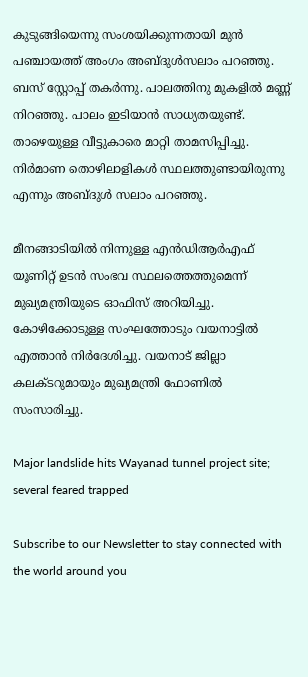കുടുങ്ങിയെന്നു സംശയിക്കുന്നതായി മുന്‍ പഞ്ചായത്ത് അംഗം അബ്ദുള്‍സലാം പറഞ്ഞു. ബസ് സ്റ്റോപ്പ് തകര്‍ന്നു. പാലത്തിനു മുകളില്‍ മണ്ണ് നിറഞ്ഞു. പാലം ഇടിയാന്‍ സാധ്യതയുണ്ട്. താഴെയുള്ള വീട്ടുകാരെ മാറ്റി താമസിപ്പിച്ചു. നിര്‍മാണ തൊഴിലാളികള്‍ സ്ഥലത്തുണ്ടായിരുന്നു എന്നും അബ്ദുള്‍ സലാം പറഞ്ഞു.

മീനങ്ങാടിയില്‍ നിന്നുള്ള എന്‍ഡിആര്‍എഫ് യൂണിറ്റ് ഉടന്‍ സംഭവ സ്ഥലത്തെത്തുമെന്ന് മുഖ്യമന്ത്രിയുടെ ഓഫിസ് അറിയിച്ചു. കോഴിക്കോടുള്ള സംഘത്തോടും വയനാട്ടില്‍ എത്താന്‍ നിര്‍ദേശിച്ചു. വയനാട് ജില്ലാ കലക്ടറുമായും മുഖ്യമന്ത്രി ഫോണില്‍ സംസാരിച്ചു.

Major landslide hits Wayanad tunnel project site; several feared trapped

Subscribe to our Newsletter to stay connected with the world around you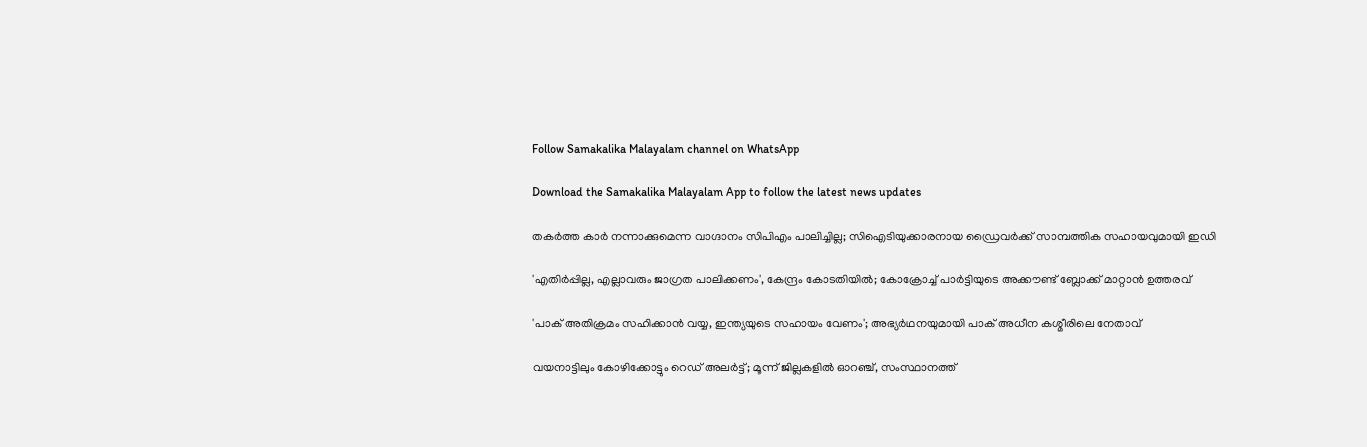Follow Samakalika Malayalam channel on WhatsApp

Download the Samakalika Malayalam App to follow the latest news updates

തകര്‍ത്ത കാര്‍ നന്നാക്കുമെന്ന വാഗ്ദാനം സിപിഎം പാലിച്ചില്ല; സിഐടിയുക്കാരനായ ഡ്രൈവര്‍ക്ക് സാമ്പത്തിക സഹായവുമായി ഇഡി

'എതിര്‍പ്പില്ല, എല്ലാവരും ജാഗ്രത പാലിക്കണം', കേന്ദ്രം കോടതിയില്‍; കോക്രോച്ച് പാര്‍ട്ടിയുടെ അക്കൗണ്ട് ബ്ലോക്ക് മാറ്റാന്‍ ഉത്തരവ്

'പാക് അതിക്രമം സഹിക്കാന്‍ വയ്യ, ഇന്ത്യയുടെ സഹായം വേണം'; അഭ്യര്‍ഥനയുമായി പാക് അധീന കശ്മീരിലെ നേതാവ്

വയനാട്ടിലും കോഴിക്കോട്ടും റെഡ് അലര്‍ട്ട്; മൂന്ന് ജില്ലകളില്‍ ഓറഞ്ച്, സംസ്ഥാനത്ത്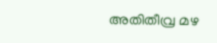അതിതീവ്ര മഴ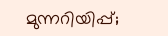മുന്നറിയിപ്പ്;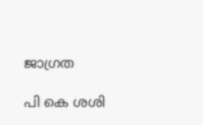ജാഗ്രത

പി കെ ശശി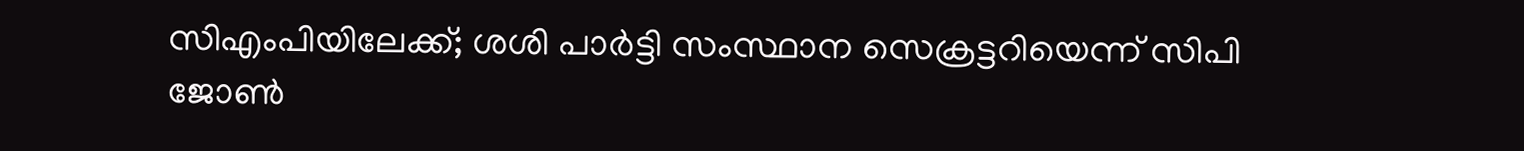സിഎംപിയിലേക്ക്; ശശി പാര്‍ട്ടി സംസ്ഥാന സെക്രട്ടറിയെന്ന് സിപി ജോണ്‍